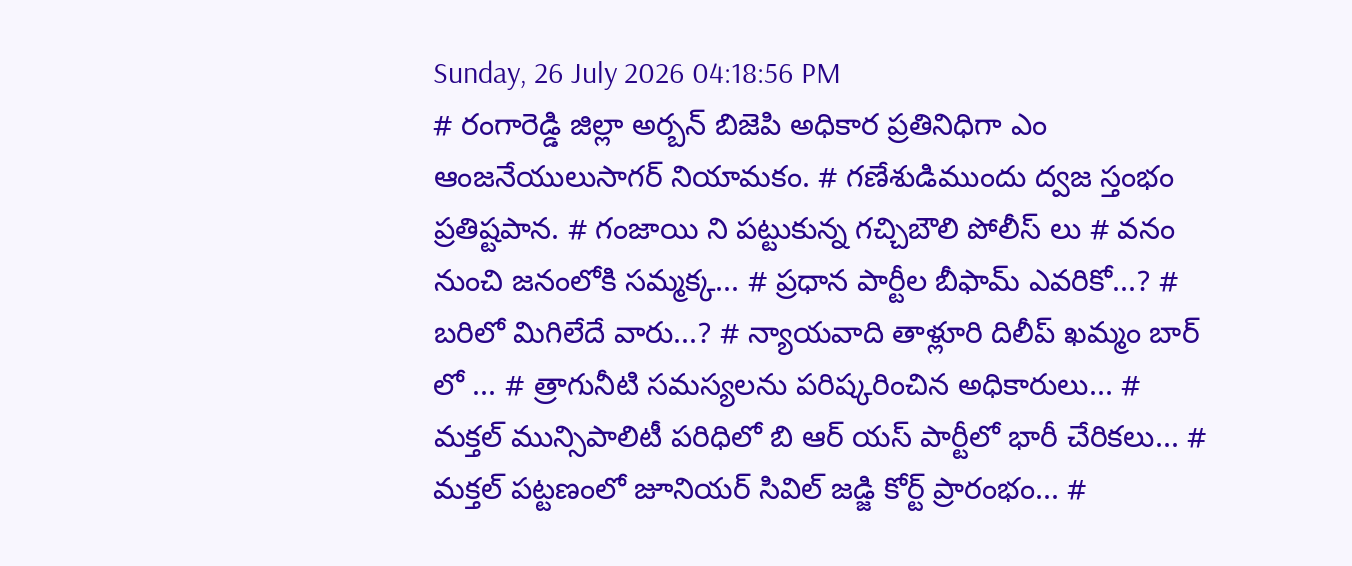Sunday, 26 July 2026 04:18:56 PM
# రంగారెడ్డి జిల్లా అర్బన్ బిజెపి అధికార ప్రతినిధిగా ఎం ఆంజనేయులుసాగర్ నియామకం. # గణేశుడిముందు ద్వజ స్తంభం ప్రతిష్టపాన. # గంజాయి ని పట్టుకున్న గచ్చిబౌలి పోలీస్ లు # వనం నుంచి జనంలోకి సమ్మక్క... # ప్రధాన పార్టీల బీఫామ్ ఎవరికో...? # బరిలో మిగిలేదే వారు...? # న్యాయవాది తాళ్లూరి దిలీప్ ఖమ్మం బార్ లో ... # త్రాగునీటి సమస్యలను పరిష్కరించిన అధికారులు... # మక్తల్ మున్సిపాలిటీ పరిధిలో బి ఆర్ యస్ పార్టీలో భారీ చేరికలు... # మక్తల్ పట్టణంలో జూనియర్ సివిల్ జడ్జి కోర్ట్ ప్రారంభం... #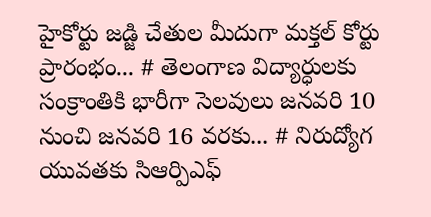హైకోర్టు జడ్జి చేతుల మీదుగా మక్తల్ కోర్టు ప్రారంభం... # తెలంగాణ విద్యార్ధులకు సంక్రాంతికి భారీగా సెలవులు జనవరి 10 నుంచి జనవరి 16 వరకు... # నిరుద్యోగ యువతకు సిఆర్పిఎఫ్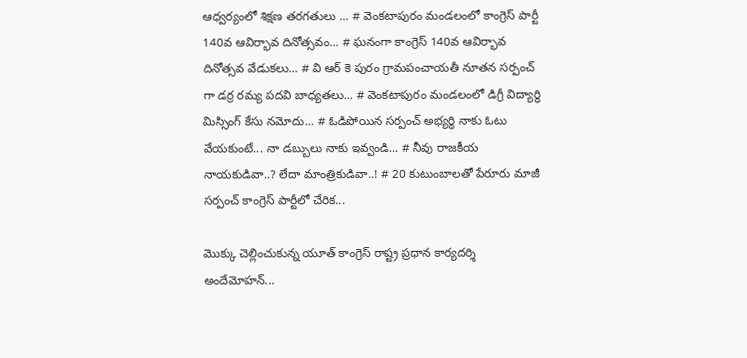ఆధ్వర్యంలో శిక్షణ తరగతులు ... # వెంకటాపురం మండలంలో కాంగ్రెస్ పార్టీ 140వ ఆవిర్భావ దినోత్సవం... # ఘనంగా కాంగ్రెస్ 140వ ఆవిర్భావ దినోత్సవ వేడుకలు... # వి ఆర్ కె పురం గ్రామపంచాయతీ నూతన సర్పంచ్ గా డర్ర రమ్య పదవి బాధ్యతలు... # వెంకటాపురం మండలంలో డిగ్రీ విద్యార్థి మిస్సింగ్ కేసు నమోదు... # ఓడిపోయిన సర్పంచ్ అభ్యర్థి నాకు ఓటు వేయకుంటే... నా డబ్బులు నాకు ఇవ్వండి... # నీవు రాజకీయ నాయకుడివా..? లేదా మాంత్రికుడివా..! # 20 కుటుంబాలతో పేరూరు మాజీ సర్పంచ్ కాంగ్రెస్ పార్టీలో చేరిక...

మొక్కు చెల్లించుకున్న యూత్ కాంగ్రెస్ రాష్ట్ర ప్రధాన కార్యదర్శి అందేమోహన్...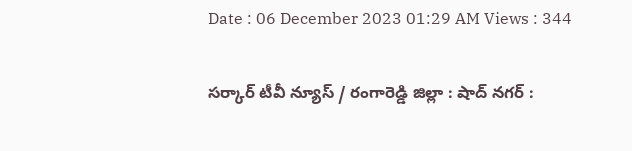Date : 06 December 2023 01:29 AM Views : 344

సర్కార్ టీవీ న్యూస్ / రంగారెడ్డి జిల్లా : షాద్ నగర్ :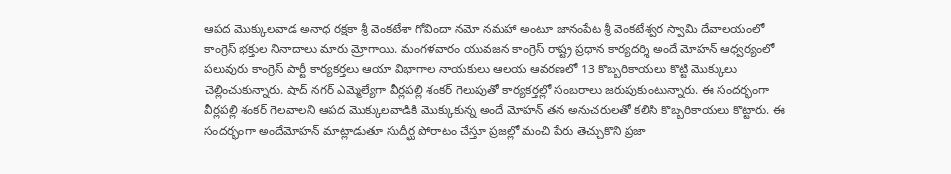ఆపద మొక్కులవాడ అనాధ రక్షకా శ్రీ వెంకటేశా గోవిందా నమో నమహా అంటూ జానంపేట శ్రీ వెంకటేశ్వర స్వామి దేవాలయంలో కాంగ్రెస్ భక్తుల నినాదాలు మారు మ్రోగాయి. మంగళవారం యువజన కాంగ్రెస్ రాష్ట్ర ప్రధాన కార్యదర్శి అందే మోహన్ ఆధ్వర్యంలో పలువురు కాంగ్రెస్ పార్టీ కార్యకర్తలు ఆయా విభాగాల నాయకులు ఆలయ ఆవరణలో 13 కొబ్బరికాయలు కొట్టి మొక్కులు చెల్లించుకున్నారు. షాద్ నగర్ ఎమ్మెల్యేగా వీర్లపల్లి శంకర్ గెలుపుతో కార్యకర్తల్లో సంబరాలు జరుపుకుంటున్నారు. ఈ సందర్భంగా వీర్లపల్లి శంకర్ గెలవాలని ఆపద మొక్కులవాడికి మొక్కుకున్న అందే మోహన్ తన అనుచరులతో కలిసి కొబ్బరికాయలు కొట్టారు. ఈ సందర్భంగా అందేమోహన్ మాట్లాడుతూ సుదీర్ఘ పోరాటం చేస్తూ ప్రజల్లో మంచి పేరు తెచ్చుకొని ప్రజా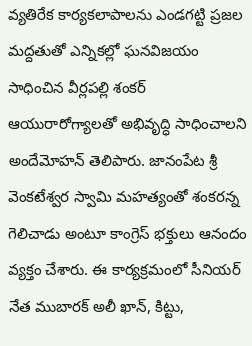వ్యతిరేక కార్యకలాపాలను ఎండగట్టి ప్రజల మద్దతుతో ఎన్నికల్లో ఘనవిజయం సాధించిన వీర్లపల్లి శంకర్ ఆయురారోగ్యాలతో అభివృద్ధి సాధించాలని అందేమోహన్ తెలిపారు. జానంపేట శ్రీ వెంకటేశ్వర స్వామి మహత్యంతో శంకరన్న గెలిచాడు అంటూ కాంగ్రెస్ భక్తులు ఆనందం వ్యక్తం చేశారు. ఈ కార్యక్రమంలో సీనియర్ నేత ముబారక్ అలీ ఖాన్, కిట్టు,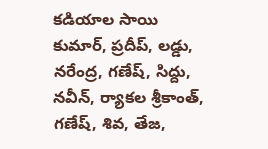కడియాల సాయి కుమార్, ప్రదీప్, లడ్డు, నరేంద్ర, గణేష్, సిద్దు, నవీన్, ర్యాకల శ్రీకాంత్, గణేష్, శివ, తేజ,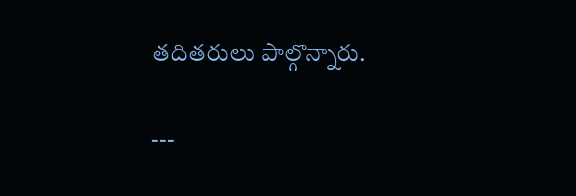తదితరులు పాల్గొన్నారు.

---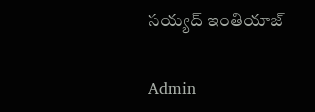సయ్యద్ ఇంతియాజ్

Admin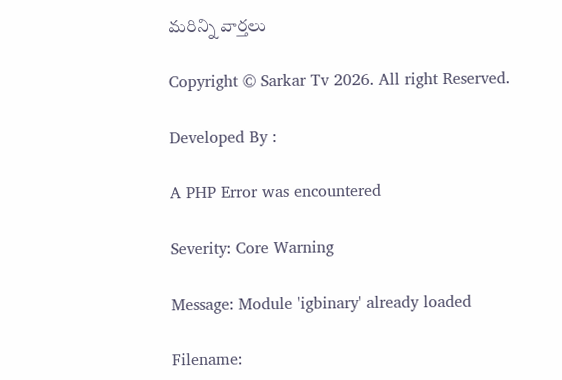మరిన్ని వార్తలు

Copyright © Sarkar Tv 2026. All right Reserved.

Developed By :

A PHP Error was encountered

Severity: Core Warning

Message: Module 'igbinary' already loaded

Filename: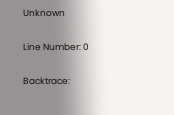Unknown

Line Number: 0

Backtrace: